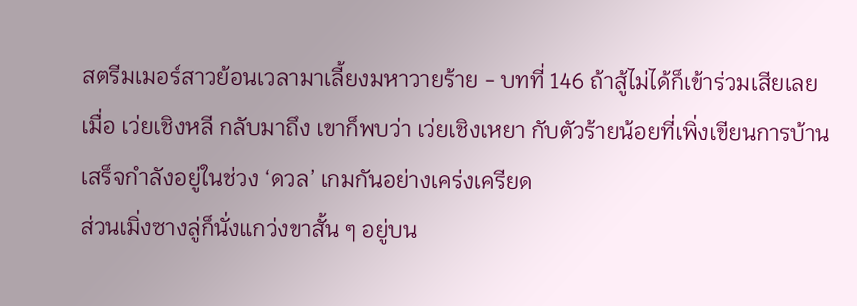สตรีมเมอร์สาวย้อนเวลามาเลี้ยงมหาวายร้าย - บทที่ 146 ถ้าสู้ไม่ได้ก็เข้าร่วมเสียเลย
เมื่อ เว่ยเชิงหลี กลับมาถึง เขาก็พบว่า เว่ยเชิงเหยา กับตัวร้ายน้อยที่เพิ่งเขียนการบ้านเสร็จกำลังอยู่ในช่วง ‘ดวล’ เกมกันอย่างเคร่งเครียด
ส่วนเมิ่งซางลู่ก็นั่งแกว่งขาสั้น ๆ อยู่บน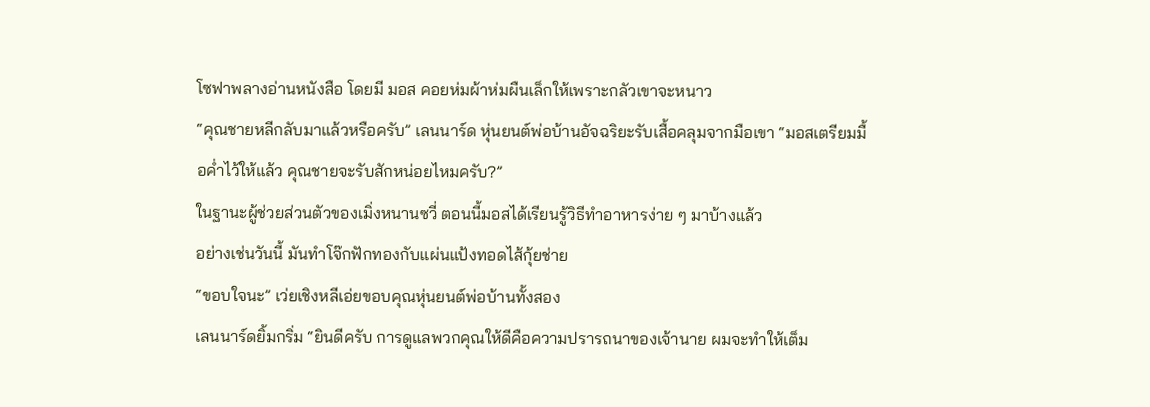โซฟาพลางอ่านหนังสือ โดยมี มอส คอยห่มผ้าห่มผืนเล็กให้เพราะกลัวเขาจะหนาว
“คุณชายหลีกลับมาแล้วหรือครับ” เลนนาร์ด หุ่นยนต์พ่อบ้านอัจฉริยะรับเสื้อคลุมจากมือเขา “มอสเตรียมมื้อค่ำไว้ให้แล้ว คุณชายจะรับสักหน่อยไหมครับ?”
ในฐานะผู้ช่วยส่วนตัวของเมิ่งหนานซวี่ ตอนนี้มอสได้เรียนรู้วิธีทำอาหารง่าย ๆ มาบ้างแล้ว
อย่างเช่นวันนี้ มันทำโจ๊กฟักทองกับแผ่นแป้งทอดไส้กุ้ยช่าย
“ขอบใจนะ” เว่ยเชิงหลีเอ่ยขอบคุณหุ่นยนต์พ่อบ้านทั้งสอง
เลนนาร์ดยิ้มกริ่ม “ยินดีครับ การดูแลพวกคุณให้ดีคือความปรารถนาของเจ้านาย ผมจะทำให้เต็ม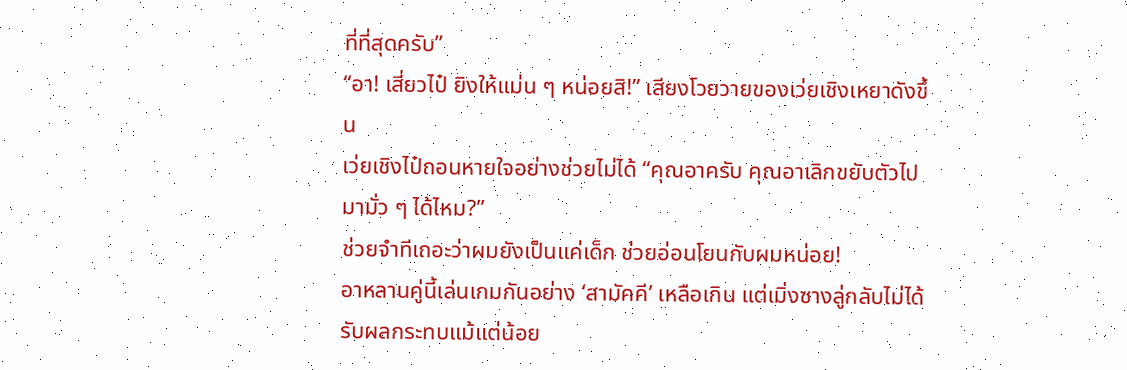ที่ที่สุดครับ”
“อา! เสี่ยวไป๋ ยิงให้แม่น ๆ หน่อยสิ!” เสียงโวยวายของเว่ยเชิงเหยาดังขึ้น
เว่ยเชิงไป๋ถอนหายใจอย่างช่วยไม่ได้ “คุณอาครับ คุณอาเลิกขยับตัวไปมามั่ว ๆ ได้ไหม?”
ช่วยจำทีเถอะว่าผมยังเป็นแค่เด็ก ช่วยอ่อนโยนกับผมหน่อย!
อาหลานคู่นี้เล่นเกมกันอย่าง ‘สามัคคี’ เหลือเกิน แต่เมิ่งซางลู่กลับไม่ได้รับผลกระทบแม้แต่น้อย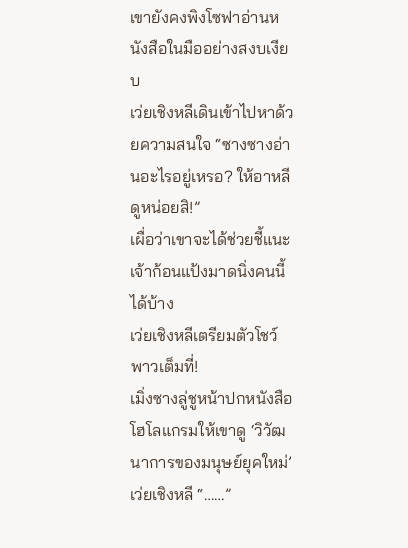เขายังคงพิงโซฟาอ่านหนังสือในมืออย่างสงบเงียบ
เว่ยเชิงหลีเดินเข้าไปหาด้วยความสนใจ “ซางซางอ่านอะไรอยู่เหรอ? ให้อาหลีดูหน่อยสิ!”
เผื่อว่าเขาจะได้ช่วยชี้แนะเจ้าก้อนแป้งมาดนิ่งคนนี้ได้บ้าง
เว่ยเชิงหลีเตรียมตัวโชว์พาวเต็มที่!
เมิ่งซางลู่ชูหน้าปกหนังสือโฮโลแกรมให้เขาดู ‘วิวัฒนาการของมนุษย์ยุคใหม่’
เว่ยเชิงหลี “……”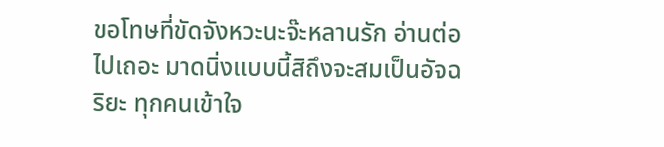ขอโทษที่ขัดจังหวะนะจ๊ะหลานรัก อ่านต่อไปเถอะ มาดนิ่งแบบนี้สิถึงจะสมเป็นอัจฉริยะ ทุกคนเข้าใจ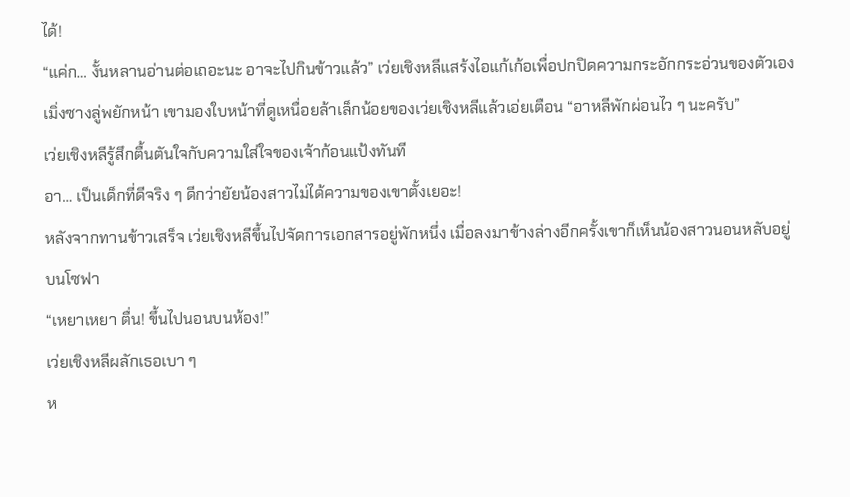ได้!
“แค่ก… งั้นหลานอ่านต่อเถอะนะ อาจะไปกินข้าวแล้ว” เว่ยเชิงหลีแสร้งไอแก้เก้อเพื่อปกปิดความกระอักกระอ่วนของตัวเอง
เมิ่งซางลู่พยักหน้า เขามองใบหน้าที่ดูเหนื่อยล้าเล็กน้อยของเว่ยเชิงหลีแล้วเอ่ยเตือน “อาหลีพักผ่อนไว ๆ นะครับ”
เว่ยเชิงหลีรู้สึกตื้นตันใจกับความใส่ใจของเจ้าก้อนแป้งทันที
อา… เป็นเด็กที่ดีจริง ๆ ดีกว่ายัยน้องสาวไม่ได้ความของเขาตั้งเยอะ!
หลังจากทานข้าวเสร็จ เว่ยเชิงหลีขึ้นไปจัดการเอกสารอยู่พักหนึ่ง เมื่อลงมาข้างล่างอีกครั้งเขาก็เห็นน้องสาวนอนหลับอยู่บนโซฟา
“เหยาเหยา ตื่น! ขึ้นไปนอนบนห้อง!”
เว่ยเชิงหลีผลักเธอเบา ๆ
ห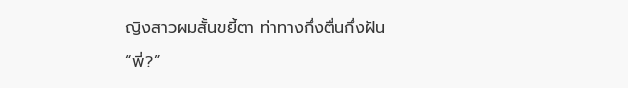ญิงสาวผมสั้นขยี้ตา ท่าทางกึ่งตื่นกึ่งฝัน
“พี่?”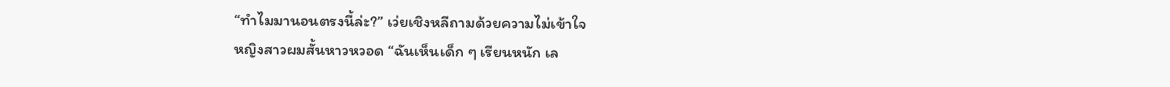“ทำไมมานอนตรงนี้ล่ะ?” เว่ยเชิงหลีถามด้วยความไม่เข้าใจ
หญิงสาวผมสั้นหาวหวอด “ฉันเห็นเด็ก ๆ เรียนหนัก เล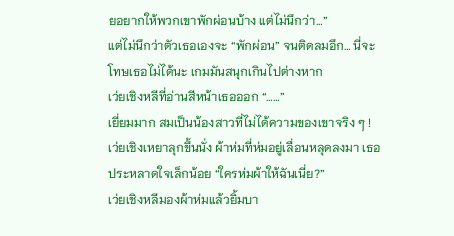ยอยากให้พวกเขาพักผ่อนบ้าง แต่ไม่นึกว่า…”
แต่ไม่นึกว่าตัวเธอเองจะ “พักผ่อน” จนติดลมอึก… นี่จะโทษเธอไม่ได้นะ เกมมันสนุกเกินไปต่างหาก
เว่ยเชิงหลีที่อ่านสีหน้าเธอออก “……”
เยี่ยมมาก สมเป็นน้องสาวที่ไม่ได้ความของเขาจริง ๆ !
เว่ยเชิงเหยาลุกขึ้นนั่ง ผ้าห่มที่ห่มอยู่เลื่อนหลุดลงมา เธอประหลาดใจเล็กน้อย “ใครห่มผ้าให้ฉันเนี่ย?”
เว่ยเชิงหลีมองผ้าห่มแล้วยิ้มบา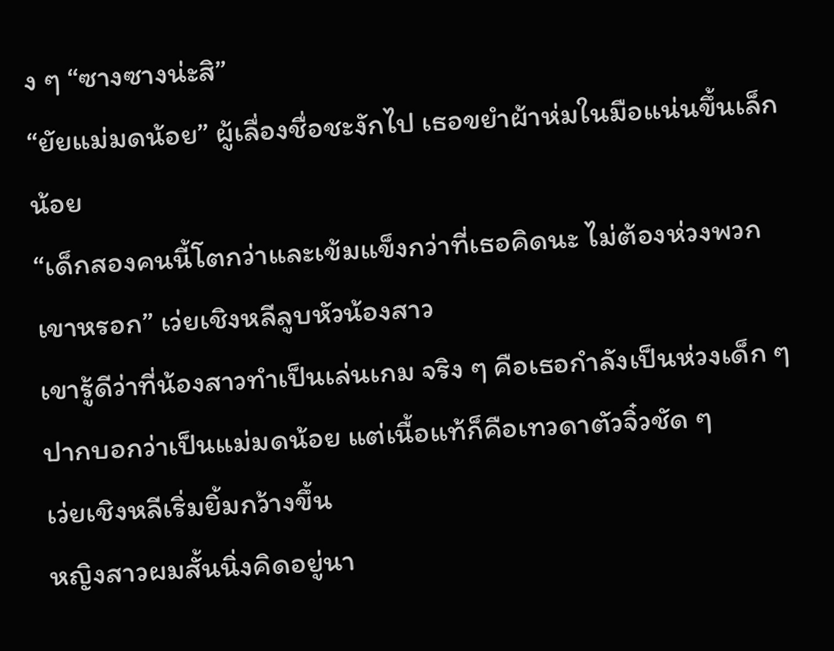ง ๆ “ซางซางน่ะสิ”
“ยัยแม่มดน้อย” ผู้เลื่องชื่อชะงักไป เธอขยำผ้าห่มในมือแน่นขึ้นเล็กน้อย
“เด็กสองคนนี้โตกว่าและเข้มแข็งกว่าที่เธอคิดนะ ไม่ต้องห่วงพวกเขาหรอก” เว่ยเชิงหลีลูบหัวน้องสาว
เขารู้ดีว่าที่น้องสาวทำเป็นเล่นเกม จริง ๆ คือเธอกำลังเป็นห่วงเด็ก ๆ ปากบอกว่าเป็นแม่มดน้อย แต่เนื้อแท้ก็คือเทวดาตัวจิ๋วชัด ๆ
เว่ยเชิงหลีเริ่มยิ้มกว้างขึ้น
หญิงสาวผมสั้นนิ่งคิดอยู่นา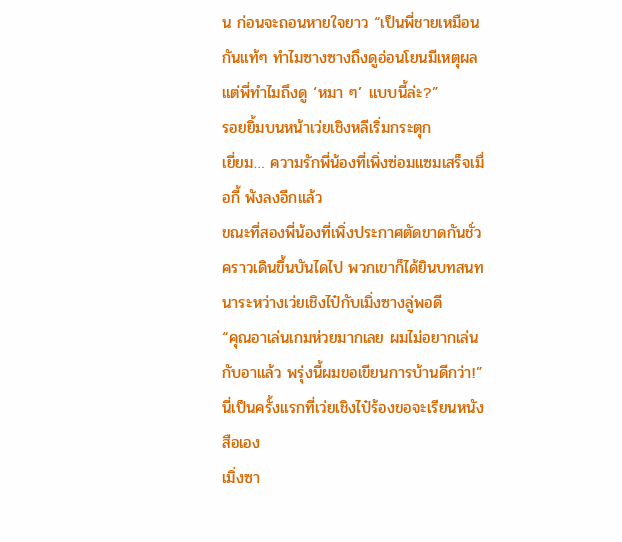น ก่อนจะถอนหายใจยาว “เป็นพี่ชายเหมือนกันแท้ๆ ทำไมซางซางถึงดูอ่อนโยนมีเหตุผล แต่พี่ทำไมถึงดู ‘หมา ๆ’ แบบนี้ล่ะ?”
รอยยิ้มบนหน้าเว่ยเชิงหลีเริ่มกระตุก
เยี่ยม… ความรักพี่น้องที่เพิ่งซ่อมแซมเสร็จเมื่อกี้ พังลงอีกแล้ว
ขณะที่สองพี่น้องที่เพิ่งประกาศตัดขาดกันชั่วคราวเดินขึ้นบันไดไป พวกเขาก็ได้ยินบทสนทนาระหว่างเว่ยเชิงไป๋กับเมิ่งซางลู่พอดี
“คุณอาเล่นเกมห่วยมากเลย ผมไม่อยากเล่นกับอาแล้ว พรุ่งนี้ผมขอเขียนการบ้านดีกว่า!”
นี่เป็นครั้งแรกที่เว่ยเชิงไป๋ร้องขอจะเรียนหนังสือเอง
เมิ่งซา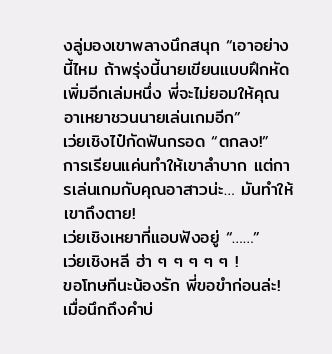งลู่มองเขาพลางนึกสนุก “เอาอย่างนี้ไหม ถ้าพรุ่งนี้นายเขียนแบบฝึกหัดเพิ่มอีกเล่มหนึ่ง พี่จะไม่ยอมให้คุณอาเหยาชวนนายเล่นเกมอีก”
เว่ยเชิงไป๋กัดฟันกรอด “ตกลง!”
การเรียนแค่นทำให้เขาลำบาก แต่การเล่นเกมกับคุณอาสาวน่ะ… มันทำให้เขาถึงตาย!
เว่ยเชิงเหยาที่แอบฟังอยู่ “……”
เว่ยเชิงหลี ฮ่า ๆ ๆ ๆ ๆ ๆ !
ขอโทษทีนะน้องรัก พี่ขอขำก่อนล่ะ!
เมื่อนึกถึงคำบ่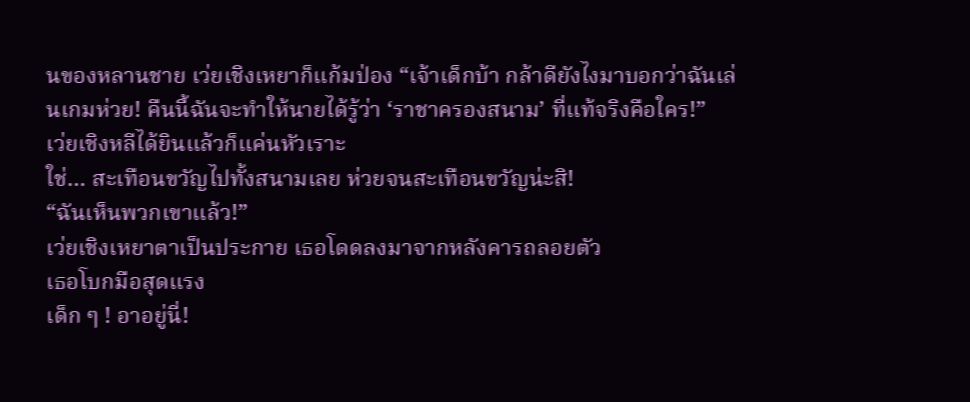นของหลานชาย เว่ยเชิงเหยาก็แก้มป่อง “เจ้าเด็กบ้า กล้าดียังไงมาบอกว่าฉันเล่นเกมห่วย! คืนนี้ฉันจะทำให้นายได้รู้ว่า ‘ราชาครองสนาม’ ที่แท้จริงคือใคร!”
เว่ยเชิงหลีได้ยินแล้วก็แค่นหัวเราะ
ใช่… สะเทือนขวัญไปทั้งสนามเลย ห่วยจนสะเทือนขวัญน่ะสิ!
“ฉันเห็นพวกเขาแล้ว!”
เว่ยเชิงเหยาตาเป็นประกาย เธอโดดลงมาจากหลังคารถลอยตัว
เธอโบกมือสุดแรง
เด็ก ๆ ! อาอยู่นี่!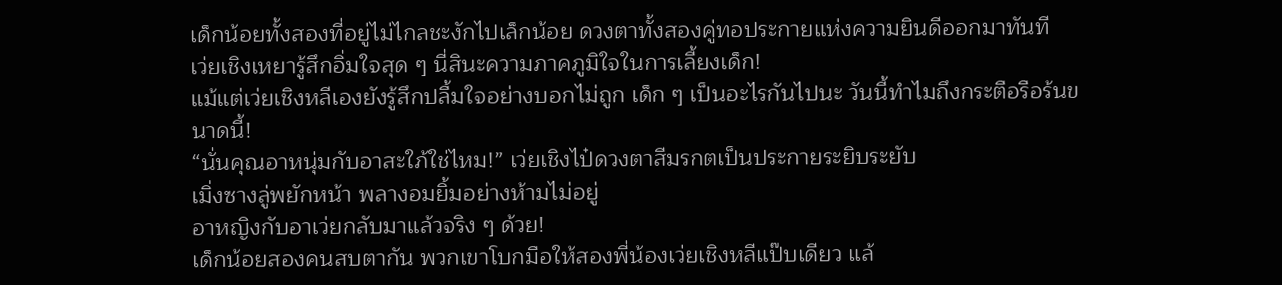เด็กน้อยทั้งสองที่อยู่ไม่ไกลชะงักไปเล็กน้อย ดวงตาทั้งสองคู่ทอประกายแห่งความยินดีออกมาทันที
เว่ยเชิงเหยารู้สึกอิ่มใจสุด ๆ นี่สินะความภาคภูมิใจในการเลี้ยงเด็ก!
แม้แต่เว่ยเชิงหลีเองยังรู้สึกปลื้มใจอย่างบอกไม่ถูก เด็ก ๆ เป็นอะไรกันไปนะ วันนี้ทำไมถึงกระตือรือร้นขนาดนี้!
“นั่นคุณอาหนุ่มกับอาสะใภ้ใช่ไหม!” เว่ยเชิงไป๋ดวงตาสีมรกตเป็นประกายระยิบระยับ
เมิ่งซางลู่พยักหน้า พลางอมยิ้มอย่างห้ามไม่อยู่
อาหญิงกับอาเว่ยกลับมาแล้วจริง ๆ ด้วย!
เด็กน้อยสองคนสบตากัน พวกเขาโบกมือให้สองพี่น้องเว่ยเชิงหลีแป๊บเดียว แล้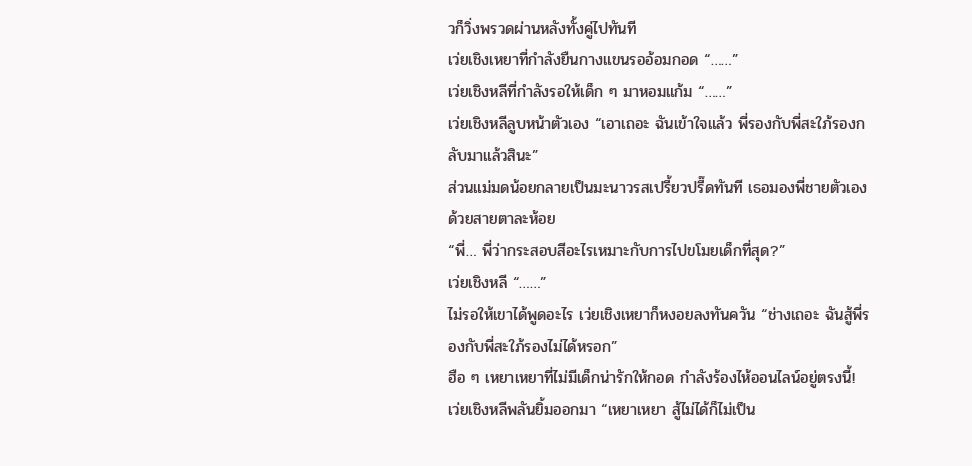วก็วิ่งพรวดผ่านหลังทั้งคู่ไปทันที
เว่ยเชิงเหยาที่กำลังยืนกางแขนรออ้อมกอด “……”
เว่ยเชิงหลีที่กำลังรอให้เด็ก ๆ มาหอมแก้ม “……”
เว่ยเชิงหลีลูบหน้าตัวเอง “เอาเถอะ ฉันเข้าใจแล้ว พี่รองกับพี่สะใภ้รองกลับมาแล้วสินะ”
ส่วนแม่มดน้อยกลายเป็นมะนาวรสเปรี้ยวปรี๊ดทันที เธอมองพี่ชายตัวเองด้วยสายตาละห้อย
“พี่… พี่ว่ากระสอบสีอะไรเหมาะกับการไปขโมยเด็กที่สุด?”
เว่ยเชิงหลี “……”
ไม่รอให้เขาได้พูดอะไร เว่ยเชิงเหยาก็หงอยลงทันควัน “ช่างเถอะ ฉันสู้พี่รองกับพี่สะใภ้รองไม่ได้หรอก”
ฮือ ๆ เหยาเหยาที่ไม่มีเด็กน่ารักให้กอด กำลังร้องไห้ออนไลน์อยู่ตรงนี้!
เว่ยเชิงหลีพลันยิ้มออกมา “เหยาเหยา สู้ไม่ได้ก็ไม่เป็น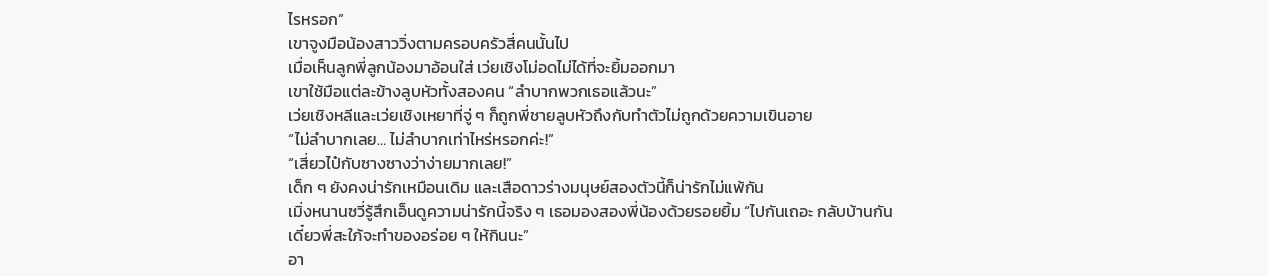ไรหรอก”
เขาจูงมือน้องสาววิ่งตามครอบครัวสี่คนนั้นไป
เมื่อเห็นลูกพี่ลูกน้องมาอ้อนใส่ เว่ยเชิงโม่อดไม่ได้ที่จะยิ้มออกมา
เขาใช้มือแต่ละข้างลูบหัวทั้งสองคน “ลำบากพวกเธอแล้วนะ”
เว่ยเชิงหลีและเว่ยเชิงเหยาที่จู่ ๆ ก็ถูกพี่ชายลูบหัวถึงกับทำตัวไม่ถูกด้วยความเขินอาย
“ไม่ลำบากเลย… ไม่ลำบากเท่าไหร่หรอกค่ะ!”
“เสี่ยวไป๋กับซางซางว่าง่ายมากเลย!”
เด็ก ๆ ยังคงน่ารักเหมือนเดิม และเสือดาวร่างมนุษย์สองตัวนี้ก็น่ารักไม่แพ้กัน
เมิ่งหนานซวี่รู้สึกเอ็นดูความน่ารักนี้จริง ๆ เธอมองสองพี่น้องด้วยรอยยิ้ม “ไปกันเถอะ กลับบ้านกัน เดี๋ยวพี่สะใภ้จะทำของอร่อย ๆ ให้กินนะ”
อา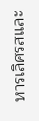หารเลิศรสและ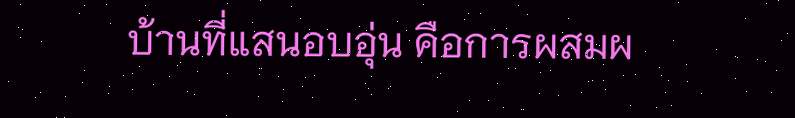บ้านที่แสนอบอุ่น คือการผสมผ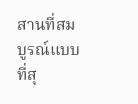สานที่สมบูรณ์แบบที่สุ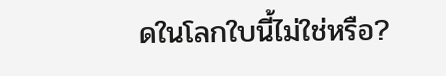ดในโลกใบนี้ไม่ใช่หรือ?